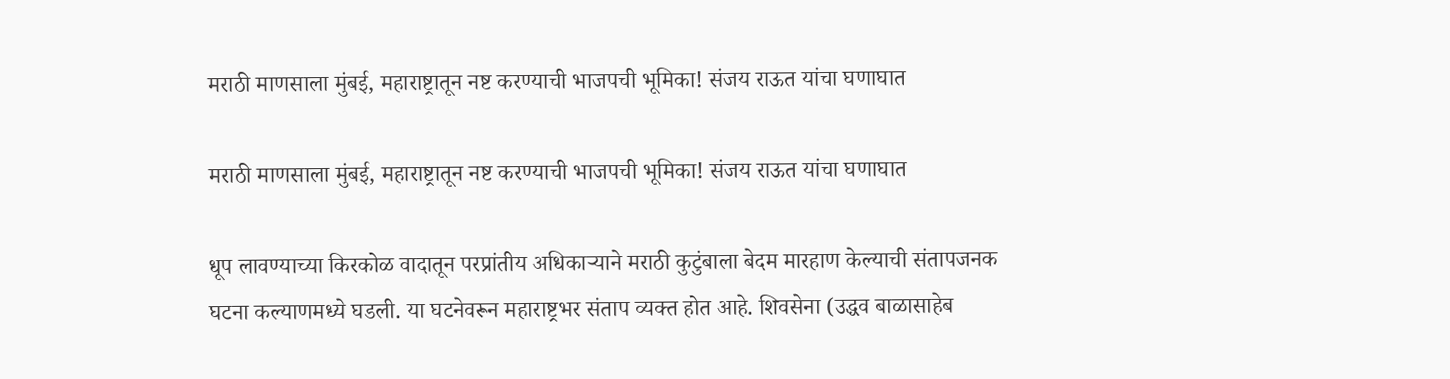मराठी माणसाला मुंबई, महाराष्ट्रातून नष्ट करण्याची भाजपची भूमिका! संजय राऊत यांचा घणाघात

मराठी माणसाला मुंबई, महाराष्ट्रातून नष्ट करण्याची भाजपची भूमिका! संजय राऊत यांचा घणाघात

धूप लावण्याच्या किरकोळ वादातून परप्रांतीय अधिकाऱ्याने मराठी कुटुंबाला बेदम मारहाण केल्याची संतापजनक घटना कल्याणमध्ये घडली. या घटनेवरून महाराष्ट्रभर संताप व्यक्त होत आहे. शिवसेना (उद्धव बाळासाहेब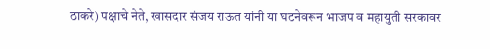ठाकरे) पक्षाचे नेते, खासदार संजय राऊत यांनी या घटनेवरून भाजप व महायुती सरकावर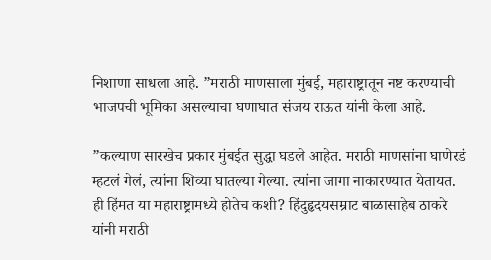निशाणा साधला आहे. ”मराठी माणसाला मुंबई, महाराष्ट्रातून नष्ट करण्याची भाजपची भूमिका असल्याचा घणाघात संजय राऊत यांनी केला आहे.

”कल्याण सारखेच प्रकार मुंबईत सुद्धा घडले आहेत. मराठी माणसांना घाणेरडं म्हटलं गेलं, त्यांना शिव्या घातल्या गेल्या. त्यांना जागा नाकारण्यात येतायत. ही हिंमत या महाराष्ट्रामध्ये होतेच कशी? हिंदुहृदयसम्राट बाळासाहेब ठाकरे यांनी मराठी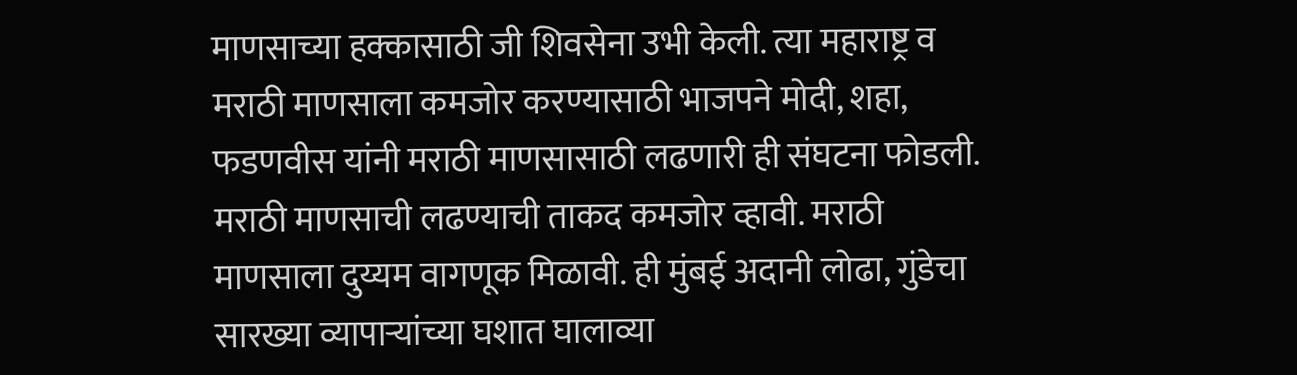माणसाच्या हक्कासाठी जी शिवसेना उभी केली. त्या महाराष्ट्र व मराठी माणसाला कमजोर करण्यासाठी भाजपने मोदी, शहा, फडणवीस यांनी मराठी माणसासाठी लढणारी ही संघटना फोडली. मराठी माणसाची लढण्याची ताकद कमजोर व्हावी. मराठी माणसाला दुय्यम वागणूक मिळावी. ही मुंबई अदानी लोढा, गुंडेचा सारख्या व्यापाऱ्यांच्या घशात घालाव्या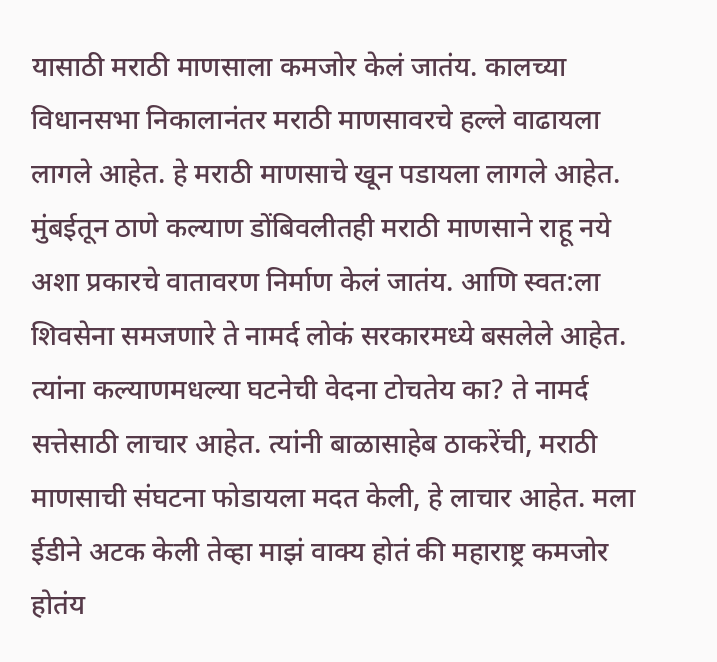यासाठी मराठी माणसाला कमजोर केलं जातंय. कालच्या विधानसभा निकालानंतर मराठी माणसावरचे हल्ले वाढायला लागले आहेत. हे मराठी माणसाचे खून पडायला लागले आहेत. मुंबईतून ठाणे कल्याण डोंबिवलीतही मराठी माणसाने राहू नये अशा प्रकारचे वातावरण निर्माण केलं जातंय. आणि स्वत:ला शिवसेना समजणारे ते नामर्द लोकं सरकारमध्ये बसलेले आहेत. त्यांना कल्याणमधल्या घटनेची वेदना टोचतेय का? ते नामर्द सत्तेसाठी लाचार आहेत. त्यांनी बाळासाहेब ठाकरेंची, मराठी माणसाची संघटना फोडायला मदत केली, हे लाचार आहेत. मला ईडीने अटक केली तेव्हा माझं वाक्य होतं की महाराष्ट्र कमजोर होतंय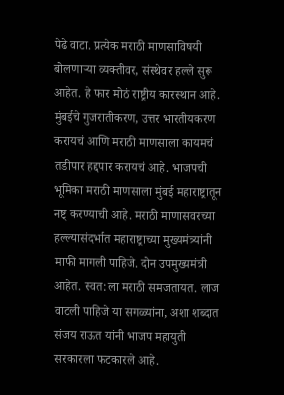पेढे वाटा. प्रत्येक मराठी माणसाविषयी बोलणाऱ्या व्यक्तीवर, संस्थेवर हल्ले सुरू आहेत. हे फार मोठं राष्ट्रीय कारस्थान आहे. मुंबईचे गुजरातीकरण, उत्तर भारतीयकरण करायचं आणि मराठी माणसाला कायमचं तडीपार हद्दपार करायचं आहे. भाजपची भूमिका मराठी माणसाला मुंबई महाराष्ट्रातून नष्ट् करण्याची आहे. मराठी माणासवरच्या हल्ल्यासंदर्भात महाराष्ट्राच्या मुख्यमंत्र्यांनी माफी मागली पाहिजे. दोन उपमुख्यमंत्री आहेत. स्वत:ला मराठी समजतायत. लाज वाटली पाहिजे या सगळ्यांना, अशा शब्दात संजय राऊत यांनी भाजप महायुती सरकारला फटकारले आहे.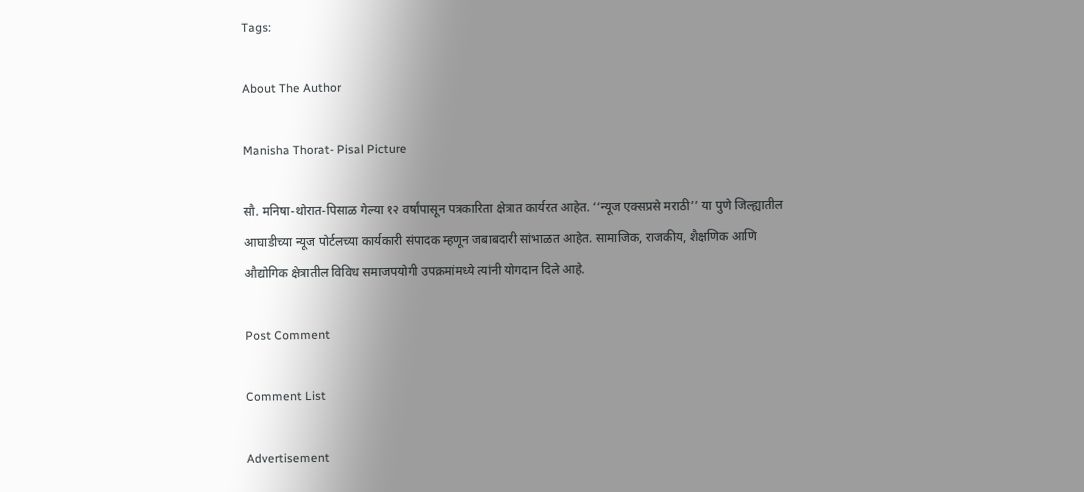Tags:

About The Author

Manisha Thorat- Pisal Picture

सौ. मनिषा-थोरात-पिसाळ गेल्या १२ वर्षांपासून पत्रकारिता क्षेत्रात कार्यरत आहेत. ‘‘न्यूज एक्सप्रसे मराठी’’ या पुणे जिल्ह्यातील आघाडीच्या न्यूज पोर्टलच्या कार्यकारी संपादक म्हणून जबाबदारी सांभाळत आहेत. सामाजिक, राजकीय, शैक्षणिक आणि औद्योगिक क्षेत्रातील विविध समाजपयोगी उपक्रमांमध्ये त्यांनी योगदान दिले आहे.

Post Comment

Comment List

Advertisement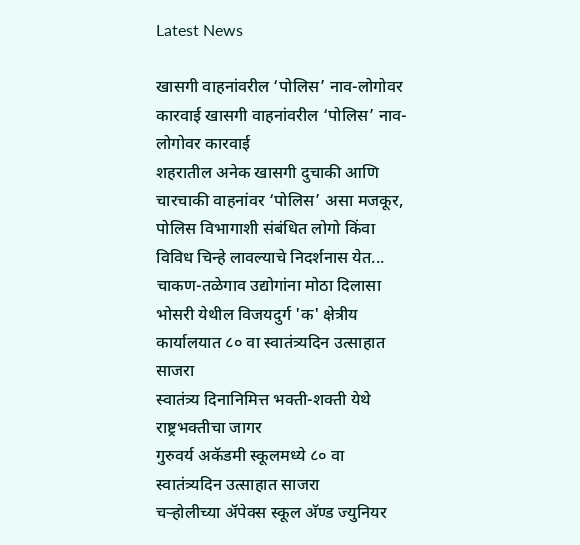Latest News

खासगी वाहनांवरील ‘पोलिस’ नाव-लोगोवर कारवाई खासगी वाहनांवरील ‘पोलिस’ नाव-लोगोवर कारवाई
शहरातील अनेक खासगी दुचाकी आणि चारचाकी वाहनांवर ‘पोलिस’ असा मजकूर, पोलिस विभागाशी संबंधित लोगो किंवा विविध चिन्हे लावल्याचे निदर्शनास येत...
चाकण-तळेगाव उद्योगांना मोठा दिलासा
भोसरी येथील विजयदुर्ग 'क' क्षेत्रीय कार्यालयात ८० वा स्वातंत्र्यदिन उत्साहात साजरा
स्वातंत्र्य दिनानिमित्त भक्ती-शक्ती येथे राष्ट्रभक्तीचा जागर
गुरुवर्य अकॅडमी स्कूलमध्ये ८० वा स्वातंत्र्यदिन उत्साहात साजरा
चऱ्होलीच्या अ‍ॅपेक्स स्कूल अ‍ॅण्ड ज्युनियर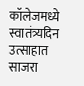कॉलेजमध्ये स्वातंत्र्यदिन उत्साहात साजरा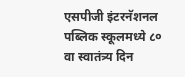एसपीजी इंटरनॅशनल पब्लिक स्कूलमध्ये ८० वा स्वातंत्र्य दिन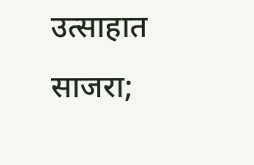उत्साहात साजरा;